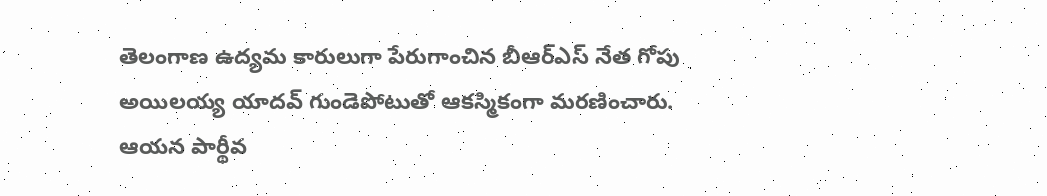తెలంగాణ ఉద్యమ కారులుగా పేరుగాంచిన బీఆర్ఎస్ నేత గోపు అయిలయ్య యాదవ్ గుండెపోటుతో ఆకస్మికంగా మరణించారు. ఆయన పార్థీవ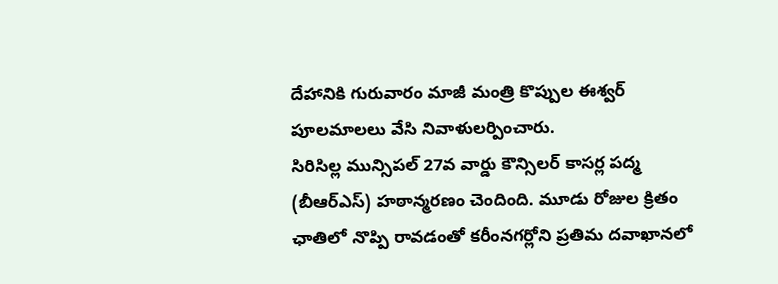దేహానికి గురువారం మాజీ మంత్రి కొప్పుల ఈశ్వర్ పూలమాలలు వేసి నివాళులర్పించారు.
సిరిసిల్ల మున్సిపల్ 27వ వార్డు కౌన్సిలర్ కాసర్ల పద్మ (బీఆర్ఎస్) హఠాన్మరణం చెందింది. మూడు రోజుల క్రితం ఛాతిలో నొప్పి రావడంతో కరీంనగర్లోని ప్రతిమ దవాఖానలో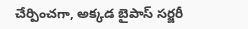చేర్పించగా, అక్కడ బైపాస్ సర్జరీ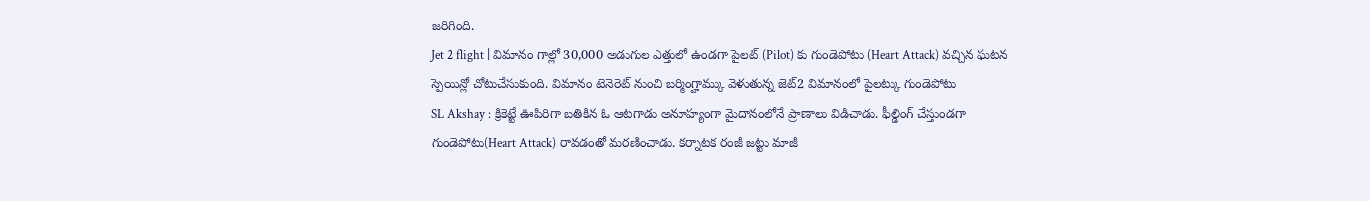జరిగింది.
Jet 2 flight | విమానం గాల్లో 30,000 అడుగుల ఎత్తులో ఉండగా పైలట్ (Pilot) కు గుండెపోటు (Heart Attack) వచ్చిన ఘటన స్పెయిన్లో చోటుచేసుకుంది. విమానం టెనెరెట్ నుంచి బర్మింగ్హామ్కు వెళుతున్న జెట్2 విమానంలో పైలట్కు గుండెపోటు
SL Akshay : క్రికెట్టే ఊపిరిగా బతికిన ఓ ఆటగాడు అనూహ్యంగా మైదానంలోనే ప్రాణాలు విడిచాడు. ఫీల్డింగ్ చేస్తుండగా గుండెపోటు(Heart Attack) రావడంతో మరణించాడు. కర్నాటక రంజీ జట్టు మాజీ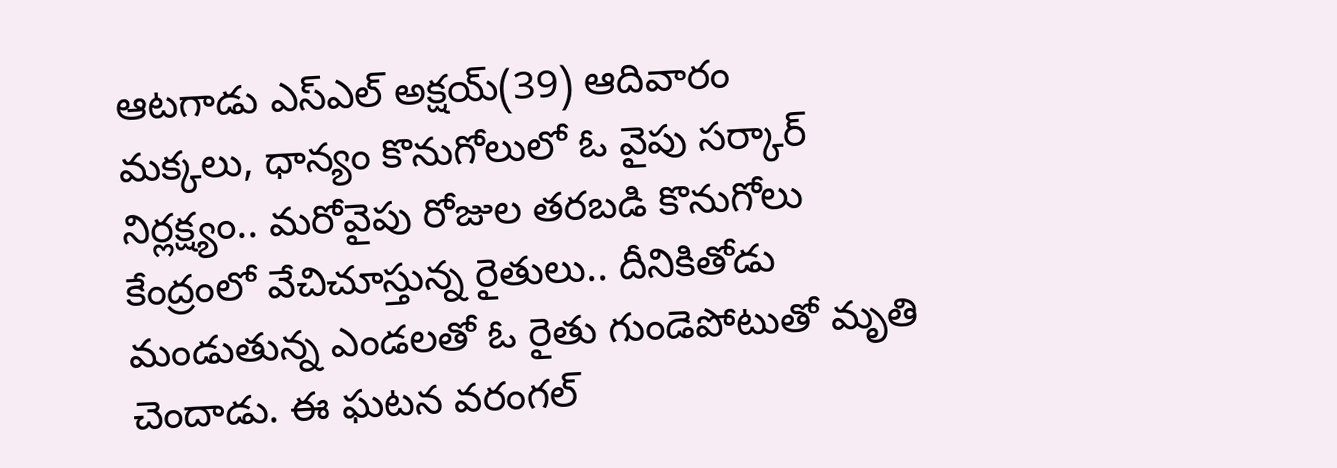ఆటగాడు ఎస్ఎల్ అక్షయ్(39) ఆదివారం
మక్కలు, ధాన్యం కొనుగోలులో ఓ వైపు సర్కార్ నిర్లక్ష్యం.. మరోవైపు రోజుల తరబడి కొనుగోలు కేంద్రంలో వేచిచూస్తున్న రైతులు.. దీనికితోడు మండుతున్న ఎండలతో ఓ రైతు గుండెపోటుతో మృతి చెందాడు. ఈ ఘటన వరంగల్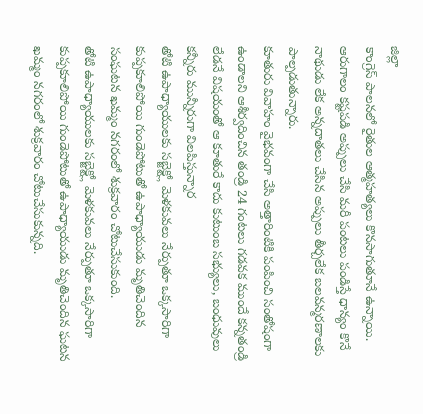జిల్లా
కాంగ్రెస్ పాలనలో రైతుల ఆత్మహత్యలు కొనసాగుతూనే ఉన్నాయి. ఆరుగాలం కష్టపడి అప్పులు చేసి మరీ పంటలు పండిస్తే ధాన్యం కొనే నాథుడు లేక అన్నదాతలు చేసిన అప్పులు తీర్చలేక బలవన్మరణాలకు పాల్పడుతున్నారు.
కూతురు వివాహం వైభవంగా చేసి అత్తారింటికి పంపించి సంతోషంగా ఉండాలని ఆశీర్వదించిన తండ్రి 24 గంటలు గడవక ముందే కన్నతండ్రి లేడనే విషయంతో ఆ కూతురే కాదు కుటుంబ సభ్యులు, బంధువులు కన్నీరు మున్నీరుగా విలపిస్తున్నార
తోటి ఉపాధ్యాయులకు సబ్జెక్ట్లో మెళకువలు నేర్పుతూ ఒక్కసారిగా కుప్పకూలిపోయి గుండెపోటుతో ఉపాధ్యాయుడు మృతిచెందిన సంఘటన ఖమ్మం నగరంలో శుక్రవారం చోటుచేసుకుంది.
తోటి ఉపాధ్యాయులకు సబ్జెక్ట్లో మెళకువలు నేర్పుతూ ఒక్కసారిగా కుప్పకూలిపోయి గుండెపోటుతో ఉపాధ్యాయుడు మృతిచెందిన ఘటన ఖమ్మం నగరంలో శుక్రవారం చోటుచేసుకున్నది.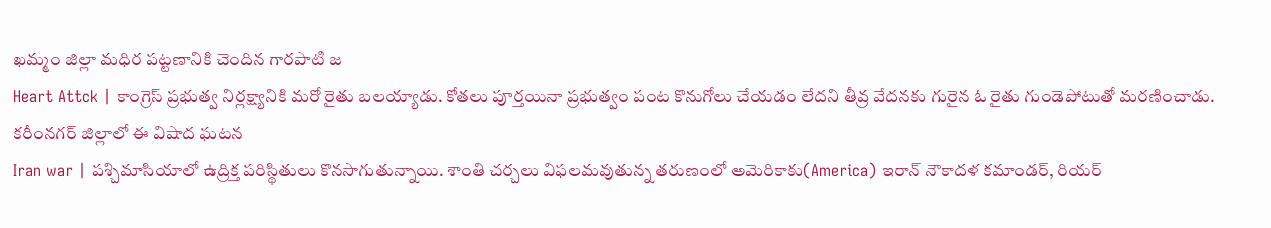ఖమ్మం జిల్లా మధిర పట్టణానికి చెందిన గారపాటి జ
Heart Attck | కాంగ్రెస్ ప్రభుత్వ నిర్లక్ష్యానికి మరో రైతు బలయ్యాడు. కోతలు పూర్తయినా ప్రభుత్వం పంట కొనుగోలు చేయడం లేదని తీవ్ర వేదనకు గురైన ఓ రైతు గుండెపోటుతో మరణించాడు. కరీంనగర్ జిల్లాలో ఈ విషాద ఘటన
Iran war | పశ్చిమాసియాలో ఉద్రిక్త పరిస్థితులు కొనసాగుతున్నాయి. శాంతి చర్చలు విఫలమవుతున్న తరుణంలో అమెరికాకు(America) ఇరాన్ నౌకాదళ కమాండర్, రియర్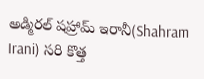అడ్మిరల్ షహ్రామ్ ఇరానీ(Shahram Irani) సరి కొత్త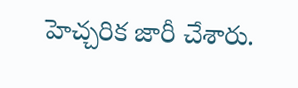హెచ్చరిక జారీ చేశారు.